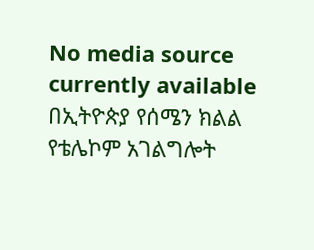No media source currently available
በኢትዮጵያ የሰሜን ክልል የቴሌኮም አገልግሎት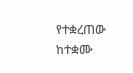የተቋረጠው ከተቋሙ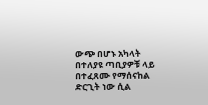ውጭ በሆኑ አካላት በተለያዩ ጣቢያዎቹ ላይ በተፈጸሙ የማሰናከል ድርጊት ነው ሲል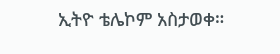ኢትዮ ቴሌኮም አስታወቀ።